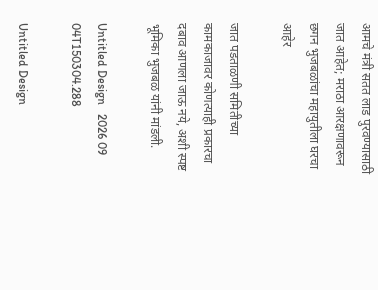आमचे मंत्री सतत लाड पुरवण्यासाठी जात आहेत; मराठा आरक्षणावरून छगन भुजबळांचा महायुतीला घरचा आहेर

जात पडताळणी समितीच्या कामकाजावर कोणत्याही प्रकारचा दबाव आणला जाऊ नये, अशी स्पष्ट भूमिका भुजबळ यांनी मांडली.

Untitled Design   2026 09 04T150304.288

Untitled Design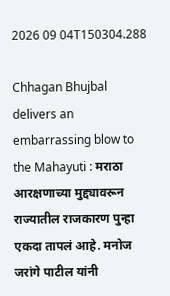2026 09 04T150304.288

Chhagan Bhujbal delivers an embarrassing blow to the Mahayuti : मराठा आरक्षणाच्या मुद्द्यावरून राज्यातील राजकारण पुन्हा एकदा तापलं आहे. मनोज जरांगे पाटील यांनी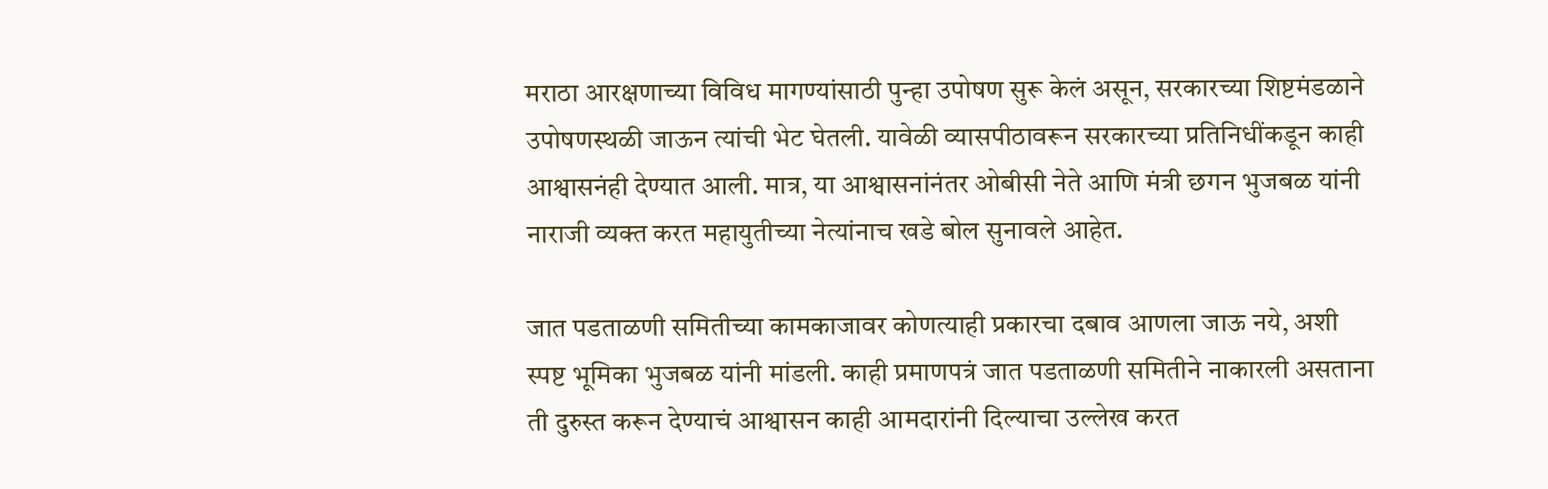मराठा आरक्षणाच्या विविध मागण्यांसाठी पुन्हा उपोषण सुरू केलं असून, सरकारच्या शिष्टमंडळाने उपोषणस्थळी जाऊन त्यांची भेट घेतली. यावेळी व्यासपीठावरून सरकारच्या प्रतिनिधींकडून काही आश्वासनंही देण्यात आली. मात्र, या आश्वासनांनंतर ओबीसी नेते आणि मंत्री छगन भुजबळ यांनी नाराजी व्यक्त करत महायुतीच्या नेत्यांनाच खडे बोल सुनावले आहेत.

जात पडताळणी समितीच्या कामकाजावर कोणत्याही प्रकारचा दबाव आणला जाऊ नये, अशी स्पष्ट भूमिका भुजबळ यांनी मांडली. काही प्रमाणपत्रं जात पडताळणी समितीने नाकारली असताना ती दुरुस्त करून देण्याचं आश्वासन काही आमदारांनी दिल्याचा उल्लेख करत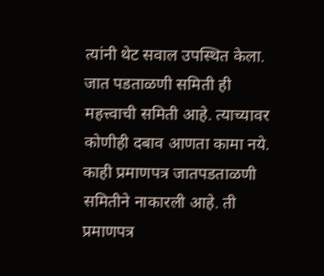त्यांनी थेट सवाल उपस्थित केला. जात पडताळणी समिती ही महत्त्वाची समिती आहे. त्याच्यावर कोणीही दबाव आणता कामा नये. काही प्रमाणपत्र जातपडताळणी समितीने नाकारली आहे. ती प्रमाणपत्र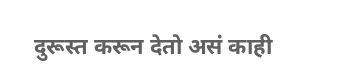दुरूस्त करून देतो असं काही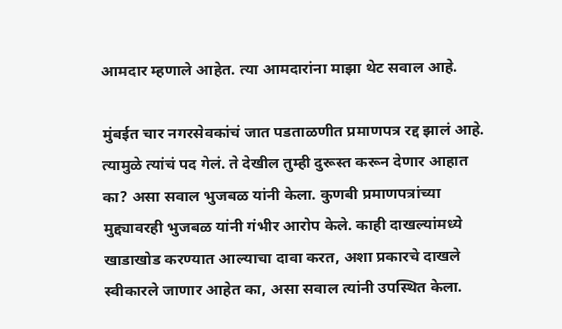आमदार म्हणाले आहेत. त्या आमदारांना माझा थेट सवाल आहे.

मुंबईत चार नगरसेवकांचं जात पडताळणीत प्रमाणपत्र रद्द झालं आहे. त्यामुळे त्यांचं पद गेलं. ते देखील तुम्ही दुरूस्त करून देणार आहात का? असा सवाल भुजबळ यांनी केला. कुणबी प्रमाणपत्रांच्या मुद्द्यावरही भुजबळ यांनी गंभीर आरोप केले. काही दाखल्यांमध्ये खाडाखोड करण्यात आल्याचा दावा करत, अशा प्रकारचे दाखले स्वीकारले जाणार आहेत का, असा सवाल त्यांनी उपस्थित केला.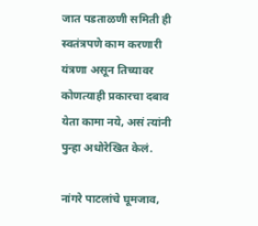जात पडताळणी समिती ही स्वतंत्रपणे काम करणारी यंत्रणा असून तिच्यावर कोणत्याही प्रकारचा दबाव येता कामा नये, असं त्यांनी पुन्हा अधोरेखित केलं.

नांगरे पाटलांचे घूमजाव,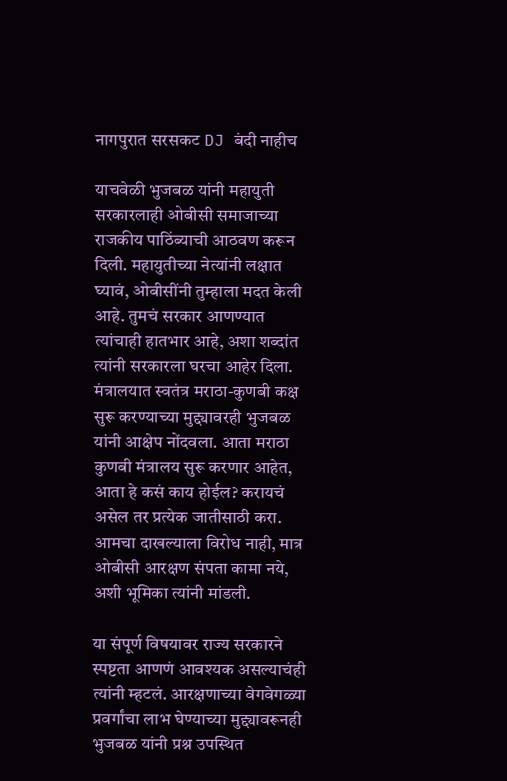नागपुरात सरसकट DJ बंदी नाहीच

याचवेळी भुजबळ यांनी महायुती सरकारलाही ओबीसी समाजाच्या राजकीय पाठिंब्याची आठवण करून दिली. महायुतीच्या नेत्यांनी लक्षात घ्यावं, ओबीसींनी तुम्हाला मदत केली आहे. तुमचं सरकार आणण्यात त्यांचाही हातभार आहे, अशा शब्दांत त्यांनी सरकारला घरचा आहेर दिला. मंत्रालयात स्वतंत्र मराठा-कुणबी कक्ष सुरू करण्याच्या मुद्द्यावरही भुजबळ यांनी आक्षेप नोंदवला. आता मराठा कुणबी मंत्रालय सुरू करणार आहेत, आता हे कसं काय होईल? करायचं असेल तर प्रत्येक जातीसाठी करा. आमचा दाखल्याला विरोध नाही, मात्र ओबीसी आरक्षण संपता कामा नये, अशी भूमिका त्यांनी मांडली.

या संपूर्ण विषयावर राज्य सरकारने स्पष्टता आणणं आवश्यक असल्याचंही त्यांनी म्हटलं. आरक्षणाच्या वेगवेगळ्या प्रवर्गांचा लाभ घेण्याच्या मुद्द्यावरूनही भुजबळ यांनी प्रश्न उपस्थित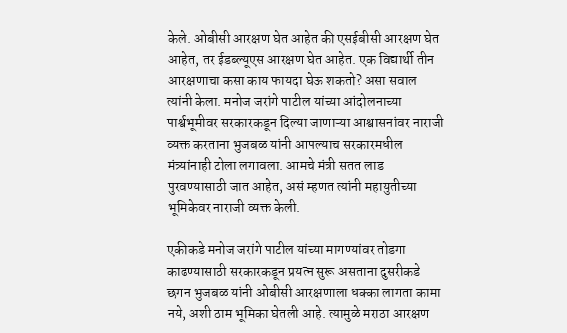केले. ओबीसी आरक्षण घेत आहेत की एसईबीसी आरक्षण घेत आहेत, तर ईडब्ल्यूएस आरक्षण घेत आहेत. एक विद्यार्थी तीन आरक्षणाचा कसा काय फायदा घेऊ शकतो? असा सवाल त्यांनी केला. मनोज जरांगे पाटील यांच्या आंदोलनाच्या पार्श्वभूमीवर सरकारकडून दिल्या जाणाऱ्या आश्वासनांवर नाराजी व्यक्त करताना भुजबळ यांनी आपल्याच सरकारमधील मंत्र्यांनाही टोला लगावला. आमचे मंत्री सतत लाड पुरवण्यासाठी जात आहेत, असं म्हणत त्यांनी महायुतीच्या भूमिकेवर नाराजी व्यक्त केली.

एकीकडे मनोज जरांगे पाटील यांच्या मागण्यांवर तोडगा काढण्यासाठी सरकारकडून प्रयत्न सुरू असताना दुसरीकडे छगन भुजबळ यांनी ओबीसी आरक्षणाला धक्का लागता कामा नये, अशी ठाम भूमिका घेतली आहे. त्यामुळे मराठा आरक्षण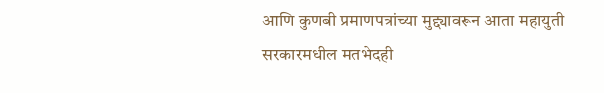आणि कुणबी प्रमाणपत्रांच्या मुद्द्यावरून आता महायुती सरकारमधील मतभेदही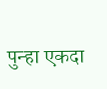पुन्हा एकदा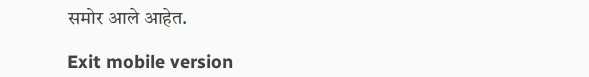समोर आले आहेत.

Exit mobile version